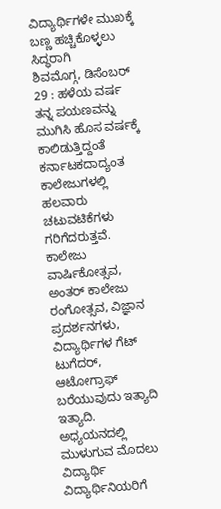ವಿದ್ಯಾರ್ಥಿಗಳೇ ಮುಖಕ್ಕೆ ಬಣ್ಣ ಹಚ್ಚಿಕೊಳ್ಳಲು ಸಿದ್ಧರಾಗಿ
ಶಿವಮೊಗ್ಗ, ಡಿಸೆಂಬರ್ 29 : ಹಳೆಯ ವರ್ಷ ತನ್ನ ಪಯಣವನ್ನು ಮುಗಿಸಿ ಹೊಸ ವರ್ಷಕ್ಕೆ ಕಾಲಿಡುತ್ತಿದ್ದಂತೆ ಕರ್ನಾಟಕದಾದ್ಯಂತ ಕಾಲೇಜುಗಳಲ್ಲಿ ಹಲವಾರು ಚಟುವಟಿಕೆಗಳು ಗರಿಗೆದರುತ್ತವೆ.
ಕಾಲೇಜು ವಾರ್ಷಿಕೋತ್ಸವ, ಅಂತರ್ ಕಾಲೇಜು ರಂಗೋತ್ಸವ, ವಿಜ್ಞಾನ ಪ್ರದರ್ಶನಗಳು, ವಿದ್ಯಾರ್ಥಿಗಳ ಗೆಟ್ ಟುಗೆದರ್, ಆಟೋಗ್ರಾಫ್ ಬರೆಯುವುದು ಇತ್ಯಾದಿ ಇತ್ಯಾದಿ. ಅಧ್ಯಯನದಲ್ಲಿ ಮುಳುಗುವ ಮೊದಲು ವಿದ್ಯಾರ್ಥಿ ವಿದ್ಯಾರ್ಥಿನಿಯರಿಗೆ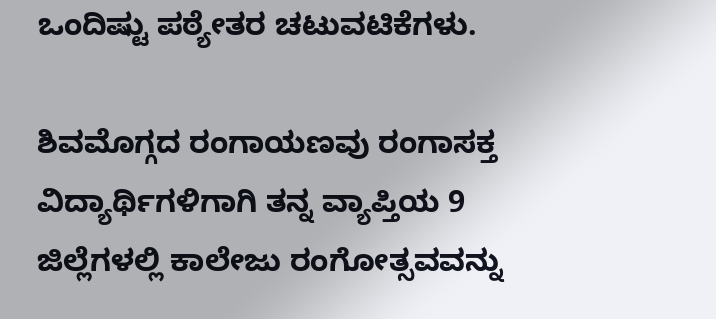ಒಂದಿಷ್ಟು ಪಠ್ಯೇತರ ಚಟುವಟಿಕೆಗಳು.

ಶಿವಮೊಗ್ಗದ ರಂಗಾಯಣವು ರಂಗಾಸಕ್ತ ವಿದ್ಯಾರ್ಥಿಗಳಿಗಾಗಿ ತನ್ನ ವ್ಯಾಪ್ತಿಯ 9 ಜಿಲ್ಲೆಗಳಲ್ಲಿ ಕಾಲೇಜು ರಂಗೋತ್ಸವವನ್ನು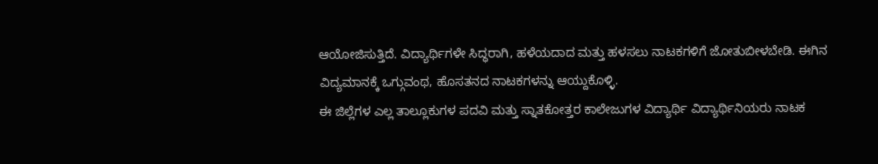ಆಯೋಜಿಸುತ್ತಿದೆ. ವಿದ್ಯಾರ್ಥಿಗಳೇ ಸಿದ್ಧರಾಗಿ, ಹಳೆಯದಾದ ಮತ್ತು ಹಳಸಲು ನಾಟಕಗಳಿಗೆ ಜೋತುಬೀಳಬೇಡಿ. ಈಗಿನ ವಿದ್ಯಮಾನಕ್ಕೆ ಒಗ್ಗುವಂಥ, ಹೊಸತನದ ನಾಟಕಗಳನ್ನು ಆಯ್ದುಕೊಳ್ಳಿ.
ಈ ಜಿಲ್ಲೆಗಳ ಎಲ್ಲ ತಾಲ್ಲೂಕುಗಳ ಪದವಿ ಮತ್ತು ಸ್ನಾತಕೋತ್ತರ ಕಾಲೇಜುಗಳ ವಿದ್ಯಾರ್ಥಿ ವಿದ್ಯಾರ್ಥಿನಿಯರು ನಾಟಕ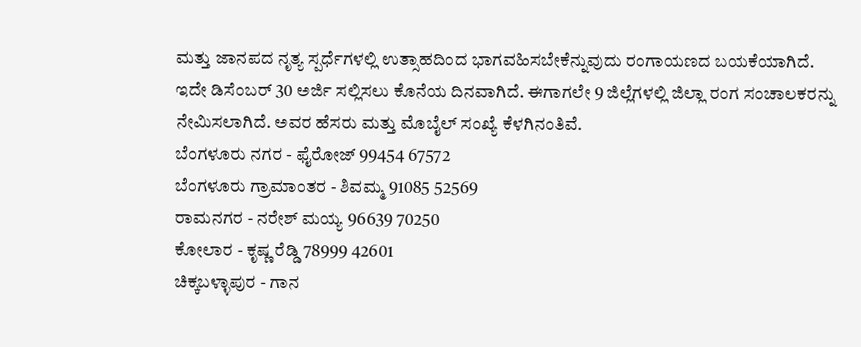ಮತ್ತು ಜಾನಪದ ನೃತ್ಯ ಸ್ಪರ್ಧೆಗಳಲ್ಲಿ ಉತ್ಸಾಹದಿಂದ ಭಾಗವಹಿಸಬೇಕೆನ್ನುವುದು ರಂಗಾಯಣದ ಬಯಕೆಯಾಗಿದೆ.
ಇದೇ ಡಿಸೆಂಬರ್ 30 ಅರ್ಜಿ ಸಲ್ಲಿಸಲು ಕೊನೆಯ ದಿನವಾಗಿದೆ. ಈಗಾಗಲೇ 9 ಜಿಲ್ಲೆಗಳಲ್ಲಿ ಜಿಲ್ಲಾ ರಂಗ ಸಂಚಾಲಕರನ್ನು ನೇಮಿಸಲಾಗಿದೆ. ಅವರ ಹೆಸರು ಮತ್ತು ಮೊಬೈಲ್ ಸಂಖ್ಯೆ ಕೆಳಗಿನಂತಿವೆ.
ಬೆಂಗಳೂರು ನಗರ - ಫೈರೋಜ್ 99454 67572
ಬೆಂಗಳೂರು ಗ್ರಾಮಾಂತರ - ಶಿವಮ್ಮ 91085 52569
ರಾಮನಗರ - ನರೇಶ್ ಮಯ್ಯ 96639 70250
ಕೋಲಾರ - ಕೃಷ್ಣ ರೆಡ್ಡಿ 78999 42601
ಚಿಕ್ಕಬಳ್ಳಾಪುರ - ಗಾನ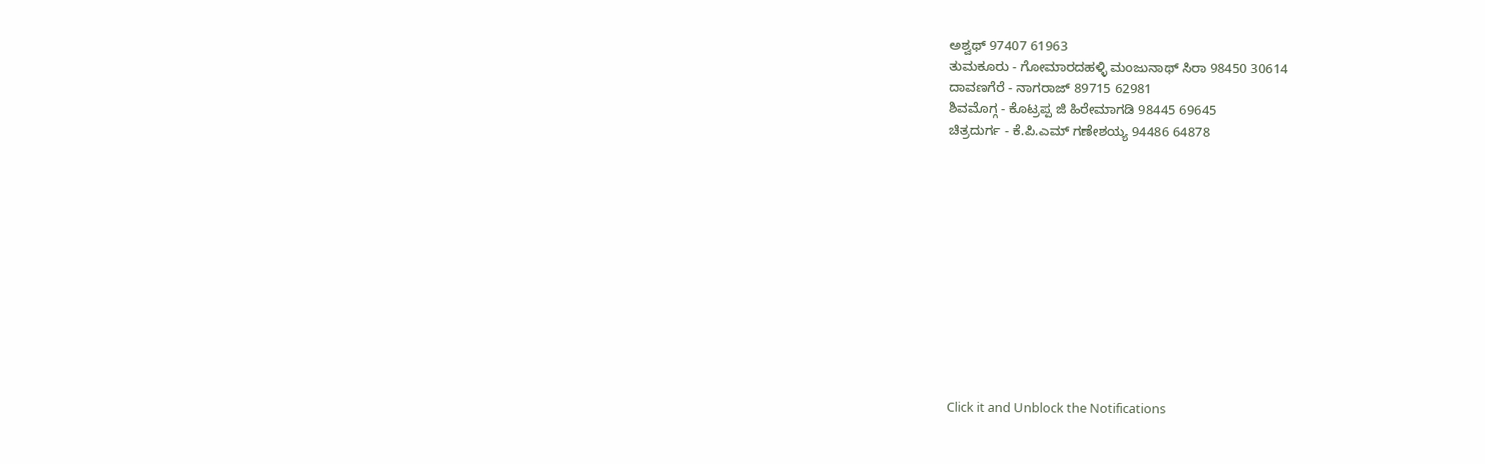ಅಶ್ವಥ್ 97407 61963
ತುಮಕೂರು - ಗೋಮಾರದಹಳ್ಳಿ ಮಂಜುನಾಥ್ ಸಿರಾ 98450 30614
ದಾವಣಗೆರೆ - ನಾಗರಾಜ್ 89715 62981
ಶಿವಮೊಗ್ಗ - ಕೊಟ್ರಪ್ಪ ಜಿ ಹಿರೇಮಾಗಡಿ 98445 69645
ಚಿತ್ರದುರ್ಗ - ಕೆ.ಪಿ.ಎಮ್ ಗಣೇಶಯ್ಯ 94486 64878












Click it and Unblock the Notifications